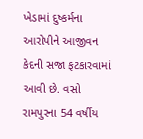ખેડામાં દુષ્કર્મના આરોપીને આજીવન કેદની સજા ફટકારવામાં આવી છે. વસો રામપુરના 54 વર્ષીય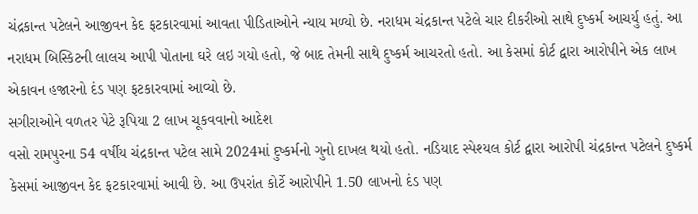ચંદ્રકાન્ત પટેલને આજીવન કેદ ફટકારવામાં આવતા પીડિતાઓને ન્યાય મળ્યો છે. નરાધમ ચંદ્રકાન્ત પટેલે ચાર દીકરીઓ સાથે દુષ્કર્મ આચર્યુ હતું. આ નરાધમ બિસ્કિટની લાલચ આપી પોતાના ઘરે લઇ ગયો હતો, જે બાદ તેમની સાથે દુષ્કર્મ આચરતો હતો. આ કેસમાં કોર્ટ દ્વારા આરોપીને એક લાખ એકાવન હજારનો દંડ પણ ફટકારવામાં આવ્યો છે.
સગીરાઓને વળતર પેટે રૂપિયા 2 લાખ ચૂકવવાનો આદેશ
વસો રામપુરના 54 વર્ષીય ચંદ્રકાન્ત પટેલ સામે 2024માં દુષ્કર્મનો ગુનો દાખલ થયો હતો. નડિયાદ સ્પેશ્યલ કોર્ટ દ્વારા આરોપી ચંદ્રકાન્ત પટેલને દુષ્કર્મ કેસમાં આજીવન કેદ ફટકારવામાં આવી છે. આ ઉપરાંત કોર્ટે આરોપીને 1.50 લાખનો દંડ પણ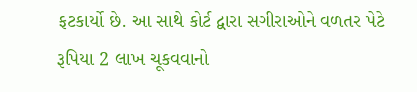ફટકાર્યો છે. આ સાથે કોર્ટ દ્વારા સગીરાઓને વળતર પેટે રૂપિયા 2 લાખ ચૂકવવાનો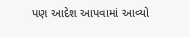પણ આદેશ આપવામાં આવ્યો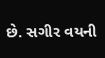છે. સગીર વયની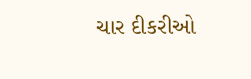ચાર દીકરીઓ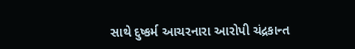સાથે દુષ્કર્મ આચરનારા આરોપી ચંદ્રકાન્ત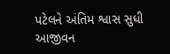પટેલને અંતિમ શ્વાસ સુધી આજીવન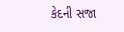કેદની સજા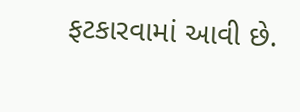ફટકારવામાં આવી છે.